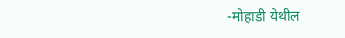-मोहाडी येथील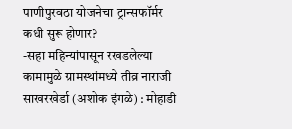पाणीपुरवठा योजनेचा ट्रान्सफॉर्मर कधी सुरू होणार?
-सहा महिन्यांपासून रखडलेल्या कामामुळे ग्रामस्थांमध्ये तीव्र नाराजी
साखरखेर्डा (अशोक इंगळे) : मोहाडी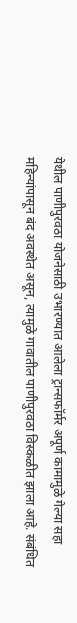येथील पाणीपुरवठा योजनेसाठी उभारण्यात आलेला ट्रान्सफॉर्मर अपूर्ण कामामुळे गेल्या सहा महिन्यांपासून बंद अवस्थेत असून, त्यामुळे गावातील पाणीपुरवठा विस्कळीत झाला आहे. संबंधित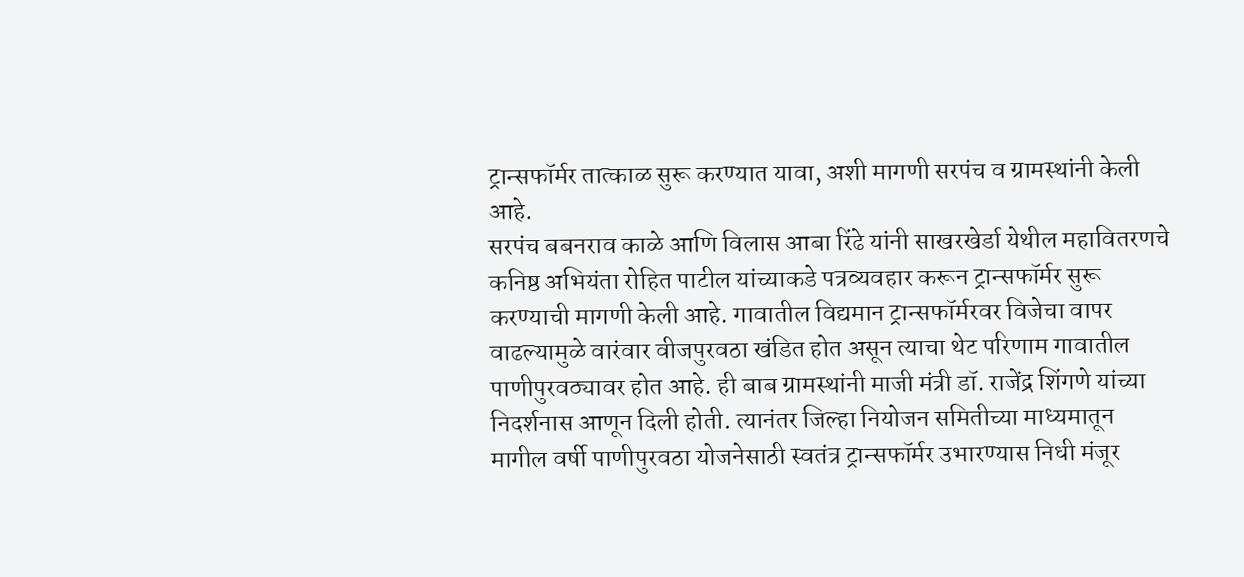ट्रान्सफॉर्मर तात्काळ सुरू करण्यात यावा, अशी मागणी सरपंच व ग्रामस्थांनी केली आहे.
सरपंच बबनराव काळे आणि विलास आबा रिंढे यांनी साखरखेर्डा येथील महावितरणचे कनिष्ठ अभियंता रोहित पाटील यांच्याकडे पत्रव्यवहार करून ट्रान्सफॉर्मर सुरू करण्याची मागणी केली आहे. गावातील विद्यमान ट्रान्सफॉर्मरवर विजेचा वापर वाढल्यामुळे वारंवार वीजपुरवठा खंडित होत असून त्याचा थेट परिणाम गावातील पाणीपुरवठ्यावर होत आहे. ही बाब ग्रामस्थांनी माजी मंत्री डॉ. राजेंद्र शिंगणे यांच्या निदर्शनास आणून दिली होती. त्यानंतर जिल्हा नियोजन समितीच्या माध्यमातून मागील वर्षी पाणीपुरवठा योजनेसाठी स्वतंत्र ट्रान्सफॉर्मर उभारण्यास निधी मंजूर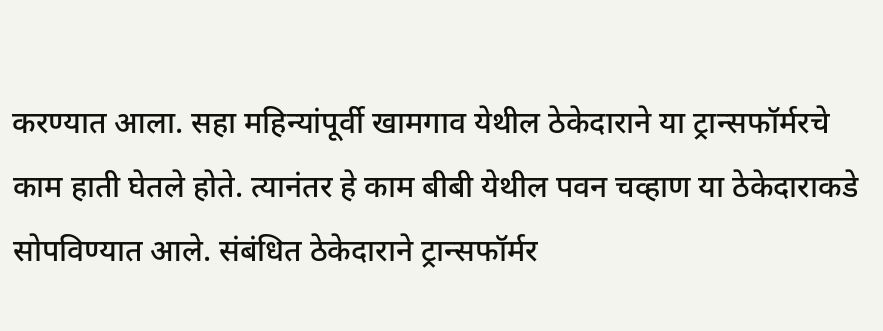करण्यात आला. सहा महिन्यांपूर्वी खामगाव येथील ठेकेदाराने या ट्रान्सफॉर्मरचे काम हाती घेतले होते. त्यानंतर हे काम बीबी येथील पवन चव्हाण या ठेकेदाराकडे सोपविण्यात आले. संबंधित ठेकेदाराने ट्रान्सफॉर्मर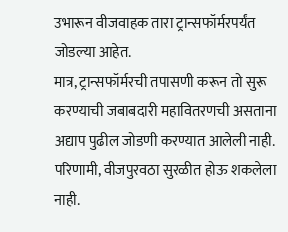उभारून वीजवाहक तारा ट्रान्सफॉर्मरपर्यंत जोडल्या आहेत.
मात्र, ट्रान्सफॉर्मरची तपासणी करून तो सुरू करण्याची जबाबदारी महावितरणची असताना अद्याप पुढील जोडणी करण्यात आलेली नाही. परिणामी, वीजपुरवठा सुरळीत होऊ शकलेला नाही.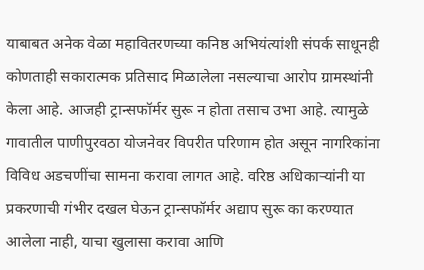याबाबत अनेक वेळा महावितरणच्या कनिष्ठ अभियंत्यांशी संपर्क साधूनही कोणताही सकारात्मक प्रतिसाद मिळालेला नसल्याचा आरोप ग्रामस्थांनी केला आहे. आजही ट्रान्सफॉर्मर सुरू न होता तसाच उभा आहे. त्यामुळे गावातील पाणीपुरवठा योजनेवर विपरीत परिणाम होत असून नागरिकांना विविध अडचणींचा सामना करावा लागत आहे. वरिष्ठ अधिकाऱ्यांनी या प्रकरणाची गंभीर दखल घेऊन ट्रान्सफॉर्मर अद्याप सुरू का करण्यात आलेला नाही, याचा खुलासा करावा आणि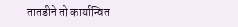तातडीने तो कार्यान्वित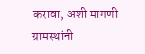करावा, अशी मागणी ग्रामस्थांनी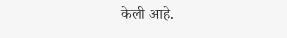केली आहे.